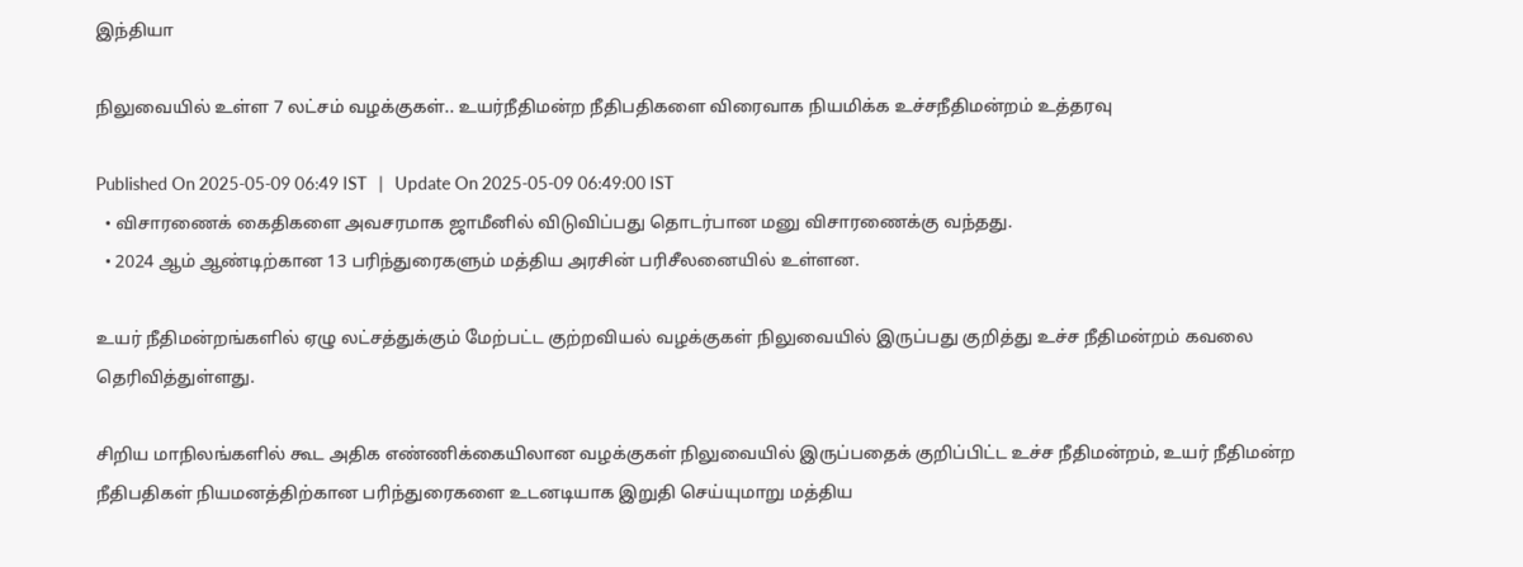இந்தியா

நிலுவையில் உள்ள 7 லட்சம் வழக்குகள்.. உயர்நீதிமன்ற நீதிபதிகளை விரைவாக நியமிக்க உச்சநீதிமன்றம் உத்தரவு

Published On 2025-05-09 06:49 IST   |   Update On 2025-05-09 06:49:00 IST
  • விசாரணைக் கைதிகளை அவசரமாக ஜாமீனில் விடுவிப்பது தொடர்பான மனு விசாரணைக்கு வந்தது.
  • 2024 ஆம் ஆண்டிற்கான 13 பரிந்துரைகளும் மத்திய அரசின் பரிசீலனையில் உள்ளன.

உயர் நீதிமன்றங்களில் ஏழு லட்சத்துக்கும் மேற்பட்ட குற்றவியல் வழக்குகள் நிலுவையில் இருப்பது குறித்து உச்ச நீதிமன்றம் கவலை தெரிவித்துள்ளது.

சிறிய மாநிலங்களில் கூட அதிக எண்ணிக்கையிலான வழக்குகள் நிலுவையில் இருப்பதைக் குறிப்பிட்ட உச்ச நீதிமன்றம், உயர் நீதிமன்ற நீதிபதிகள் நியமனத்திற்கான பரிந்துரைகளை உடனடியாக இறுதி செய்யுமாறு மத்திய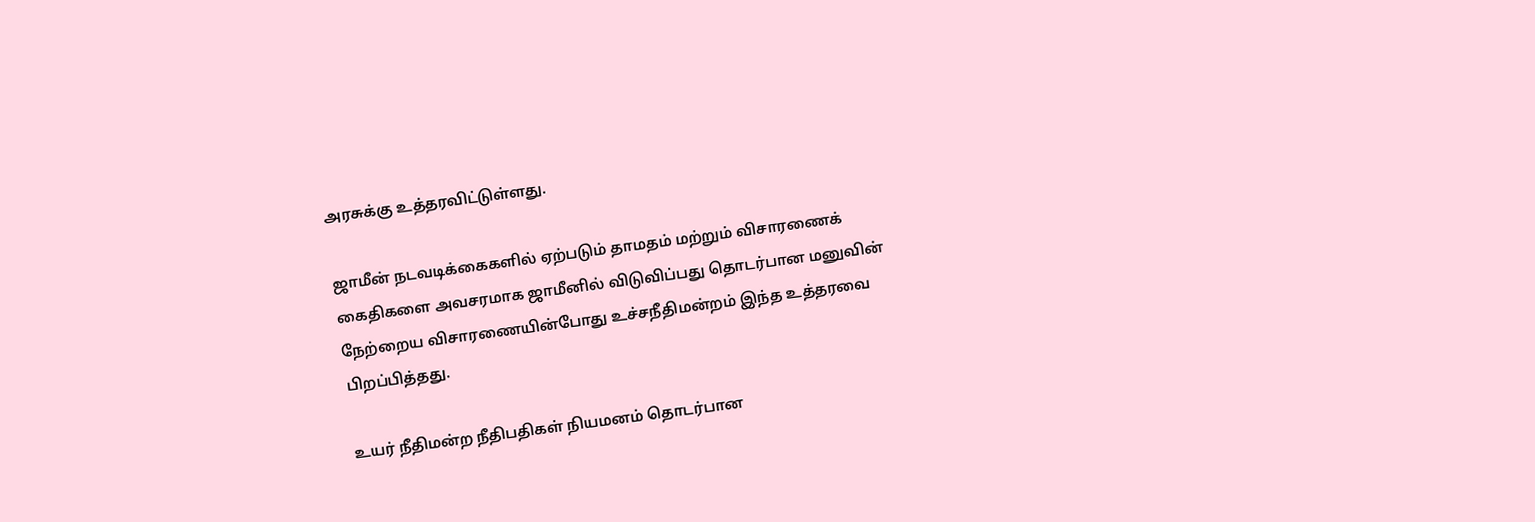அரசுக்கு உத்தரவிட்டுள்ளது.

ஜாமீன் நடவடிக்கைகளில் ஏற்படும் தாமதம் மற்றும் விசாரணைக் கைதிகளை அவசரமாக ஜாமீனில் விடுவிப்பது தொடர்பான மனுவின் நேற்றைய விசாரணையின்போது உச்சநீதிமன்றம் இந்த உத்தரவை பிறப்பித்தது.

உயர் நீதிமன்ற நீதிபதிகள் நியமனம் தொடர்பான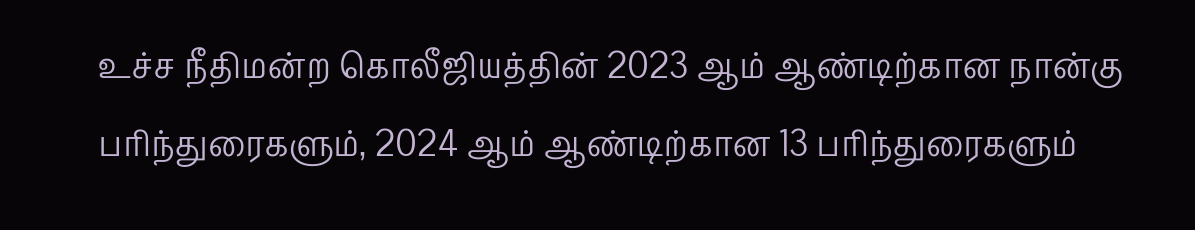உச்ச நீதிமன்ற கொலீஜியத்தின் 2023 ஆம் ஆண்டிற்கான நான்கு பரிந்துரைகளும், 2024 ஆம் ஆண்டிற்கான 13 பரிந்துரைகளும்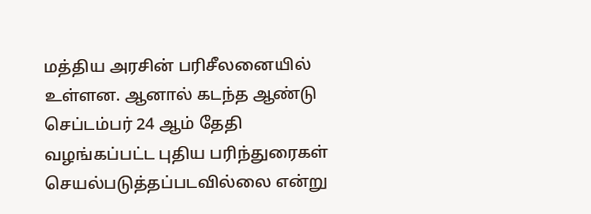மத்திய அரசின் பரிசீலனையில் உள்ளன. ஆனால் கடந்த ஆண்டு செப்டம்பர் 24 ஆம் தேதி வழங்கப்பட்ட புதிய பரிந்துரைகள் செயல்படுத்தப்படவில்லை என்று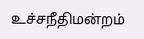உச்சநீதிமன்றம்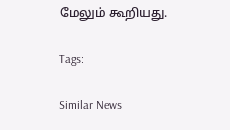மேலும் கூறியது.

Tags:

Similar News